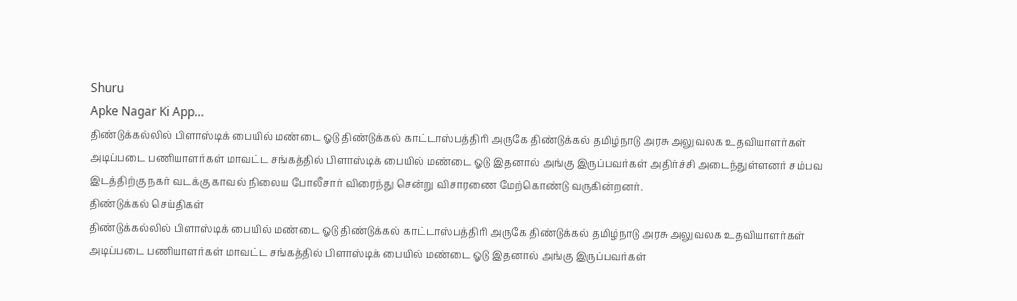Shuru
Apke Nagar Ki App…
திண்டுக்கல்லில் பிளாஸ்டிக் பையில் மண்டை ஓடு திண்டுக்கல் காட்டாஸ்பத்திரி அருகே திண்டுக்கல் தமிழ்நாடு அரசு அலுவலக உதவியாளர்கள் அடிப்படை பணியாளர்கள் மாவட்ட சங்கத்தில் பிளாஸ்டிக் பையில் மண்டை ஓடு இதனால் அங்கு இருப்பவர்கள் அதிர்ச்சி அடைந்துள்ளனர் சம்பவ இடத்திற்கு நகர் வடக்கு காவல் நிலைய போலீசார் விரைந்து சென்று விசாரணை மேற்கொண்டு வருகின்றனர்.
திண்டுக்கல் செய்திகள்
திண்டுக்கல்லில் பிளாஸ்டிக் பையில் மண்டை ஓடு திண்டுக்கல் காட்டாஸ்பத்திரி அருகே திண்டுக்கல் தமிழ்நாடு அரசு அலுவலக உதவியாளர்கள் அடிப்படை பணியாளர்கள் மாவட்ட சங்கத்தில் பிளாஸ்டிக் பையில் மண்டை ஓடு இதனால் அங்கு இருப்பவர்கள்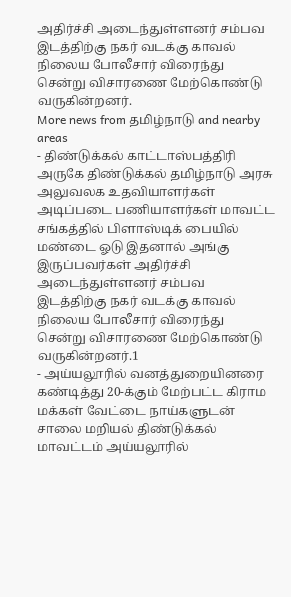அதிர்ச்சி அடைந்துள்ளனர் சம்பவ இடத்திற்கு நகர் வடக்கு காவல் நிலைய போலீசார் விரைந்து சென்று விசாரணை மேற்கொண்டு வருகின்றனர்.
More news from தமிழ்நாடு and nearby areas
- திண்டுக்கல் காட்டாஸ்பத்திரி அருகே திண்டுக்கல் தமிழ்நாடு அரசு அலுவலக உதவியாளர்கள் அடிப்படை பணியாளர்கள் மாவட்ட சங்கத்தில் பிளாஸ்டிக் பையில் மண்டை ஓடு இதனால் அங்கு இருப்பவர்கள் அதிர்ச்சி அடைந்துள்ளனர் சம்பவ இடத்திற்கு நகர் வடக்கு காவல் நிலைய போலீசார் விரைந்து சென்று விசாரணை மேற்கொண்டு வருகின்றனர்.1
- அய்யலூரில் வனத்துறையினரை கண்டித்து 20-க்கும் மேற்பட்ட கிராம மக்கள் வேட்டை நாய்களுடன் சாலை மறியல் திண்டுக்கல் மாவட்டம் அய்யலூரில்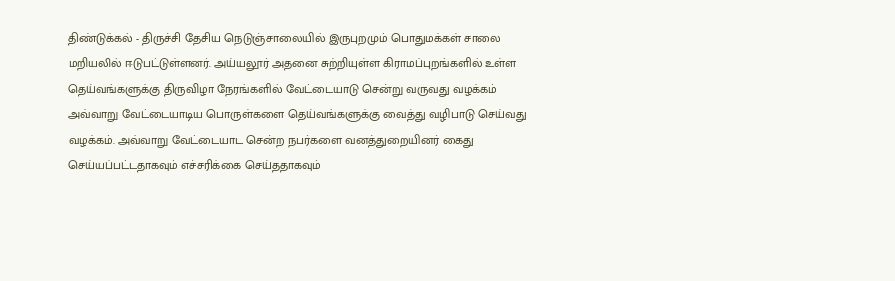திண்டுக்கல் - திருச்சி தேசிய நெடுஞ்சாலையில் இருபுறமும் பொதுமக்கள் சாலை மறியலில் ஈடுபட்டுள்ளனர். அய்யலூர் அதனை சுற்றியுள்ள கிராமப்புறங்களில் உள்ள தெய்வங்களுக்கு திருவிழா நேரங்களில் வேட்டையாடு சென்று வருவது வழக்கம் அவ்வாறு வேட்டையாடிய பொருள்களை தெய்வங்களுக்கு வைத்து வழிபாடு செய்வது வழக்கம். அவ்வாறு வேட்டையாட சென்ற நபர்களை வனத்துறையினர் கைது செய்யப்பட்டதாகவும் எச்சரிக்கை செய்ததாகவும்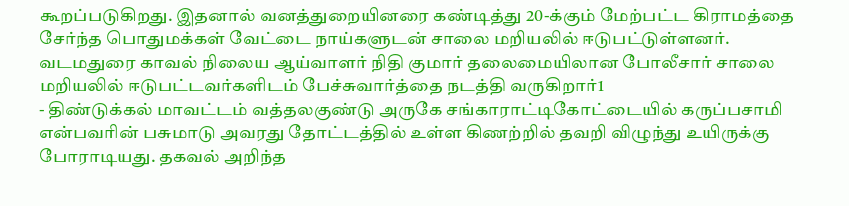கூறப்படுகிறது. இதனால் வனத்துறையினரை கண்டித்து 20-க்கும் மேற்பட்ட கிராமத்தை சேர்ந்த பொதுமக்கள் வேட்டை நாய்களுடன் சாலை மறியலில் ஈடுபட்டுள்ளனர். வடமதுரை காவல் நிலைய ஆய்வாளர் நிதி குமார் தலைமையிலான போலீசார் சாலை மறியலில் ஈடுபட்டவர்களிடம் பேச்சுவார்த்தை நடத்தி வருகிறார்1
- திண்டுக்கல் மாவட்டம் வத்தலகுண்டு அருகே சங்காராட்டிகோட்டையில் கருப்பசாமி என்பவரின் பசுமாடு அவரது தோட்டத்தில் உள்ள கிணற்றில் தவறி விழுந்து உயிருக்கு போராடியது. தகவல் அறிந்த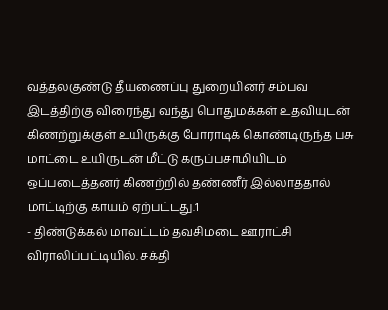வத்தலகுண்டு தீயணைப்பு துறையினர் சம்பவ இடத்திற்கு விரைந்து வந்து பொதுமக்கள் உதவியுடன் கிணற்றுக்குள் உயிருக்கு போராடிக் கொண்டிருந்த பசு மாட்டை உயிருடன் மீட்டு கருப்பசாமியிடம் ஒப்படைத்தனர் கிணற்றில் தண்ணீர் இல்லாததால் மாட்டிற்கு காயம் ஏற்பட்டது.1
- திண்டுக்கல் மாவட்டம் தவசிமடை ஊராட்சி விராலிப்பட்டியில். சக்தி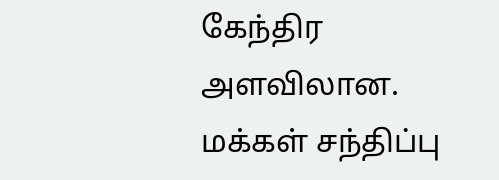கேந்திர அளவிலான. மக்கள் சந்திப்பு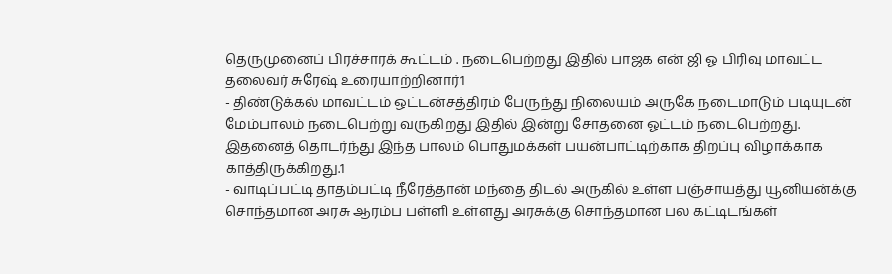தெருமுனைப் பிரச்சாரக் கூட்டம் . நடைபெற்றது இதில் பாஜக என் ஜி ஓ பிரிவு மாவட்ட தலைவர் சுரேஷ் உரையாற்றினார்1
- திண்டுக்கல் மாவட்டம் ஒட்டன்சத்திரம் பேருந்து நிலையம் அருகே நடைமாடும் படியுடன் மேம்பாலம் நடைபெற்று வருகிறது இதில் இன்று சோதனை ஓட்டம் நடைபெற்றது. இதனைத் தொடர்ந்து இந்த பாலம் பொதுமக்கள் பயன்பாட்டிற்காக திறப்பு விழாக்காக காத்திருக்கிறது.1
- வாடிப்பட்டி தாதம்பட்டி நீரேத்தான் மந்தை திடல் அருகில் உள்ள பஞ்சாயத்து யூனியன்க்கு சொந்தமான அரசு ஆரம்ப பள்ளி உள்ளது அரசுக்கு சொந்தமான பல கட்டிடங்கள்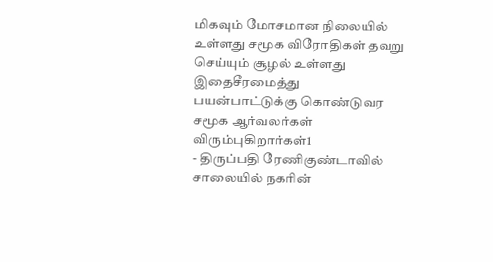மிகவும் மோசமான நிலையில் உள்ளது சமூக விரோதிகள் தவறு செய்யும் சூழல் உள்ளது இதைசீரமைத்து பயன்பாட்டுக்கு கொண்டுவர சமூக ஆர்வலர்கள் விரும்புகிறார்கள்1
- திருப்பதி ரேணிகுண்டாவில் சாலையில் நகரின்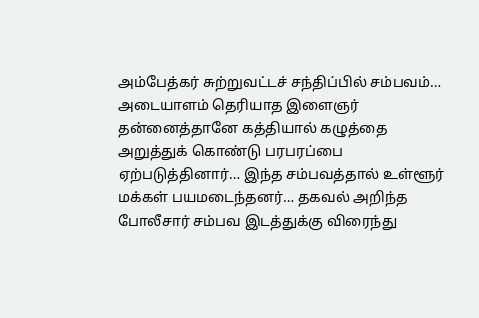அம்பேத்கர் சுற்றுவட்டச் சந்திப்பில் சம்பவம்… அடையாளம் தெரியாத இளைஞர் தன்னைத்தானே கத்தியால் கழுத்தை அறுத்துக் கொண்டு பரபரப்பை ஏற்படுத்தினார்… இந்த சம்பவத்தால் உள்ளூர் மக்கள் பயமடைந்தனர்… தகவல் அறிந்த போலீசார் சம்பவ இடத்துக்கு விரைந்து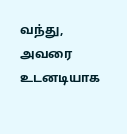வந்து, அவரை உடனடியாக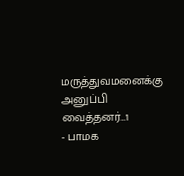மருத்துவமனைக்கு அனுப்பி வைத்தனர்…1
- பாமக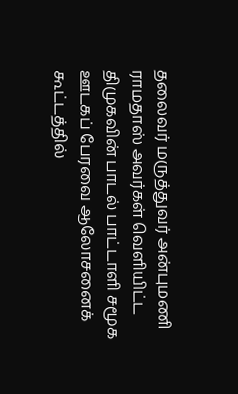தலைவர் மருத்துவர் அன்புமணி ராமதாஸ் அவர்கள் வெளியிட்ட திமுகவின் பாடல் பாட்டாளி சமூக ஊடகப் பேரவை ஆலோசனைக் கூட்டத்தில்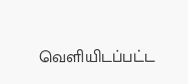வெளியிடப்பட்ட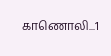காணொலி...1